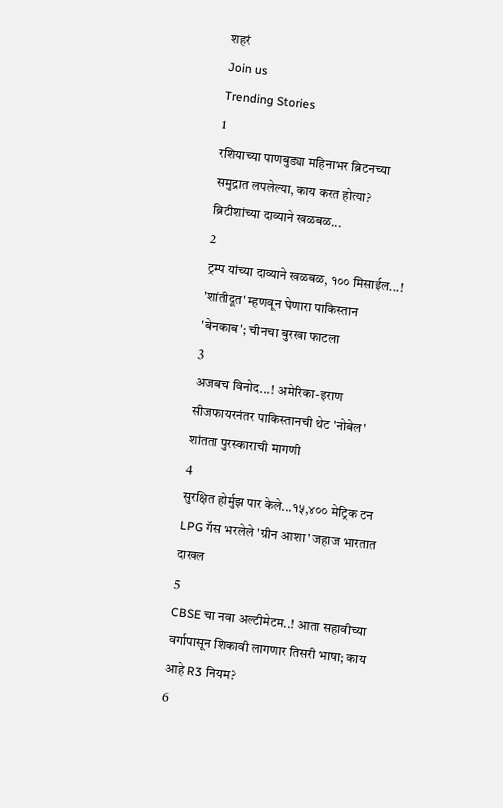शहरं
Join us
Trending Stories
1
रशियाच्या पाणबुड्या महिनाभर ब्रिटनच्या समुद्रात लपलेल्या, काय करत होत्या? ब्रिटीशांच्या दाव्याने खळबळ...
2
ट्रम्प यांच्या दाव्याने खळबळ, १०० मिसाईल...! 'शांतीदूत' म्हणवून घेणारा पाकिस्तान 'बेनकाब'; चीनचा बुरखा फाटला
3
अजबच विनोद...! अमेरिका-इराण सीजफायरनंतर पाकिस्तानची थेट 'नोबेल' शांतता पुरस्काराची मागणी
4
सुरक्षित होर्मुझ पार केले...१५,४०० मेट्रिक टन LPG गॅस भरलेले 'ग्रीन आशा' जहाज भारतात दाखल
5
CBSE चा नवा अल्टीमेटम..! आता सहावीच्या वर्गापासून शिकावी लागणार तिसरी भाषा; काय आहे R3 नियम?
6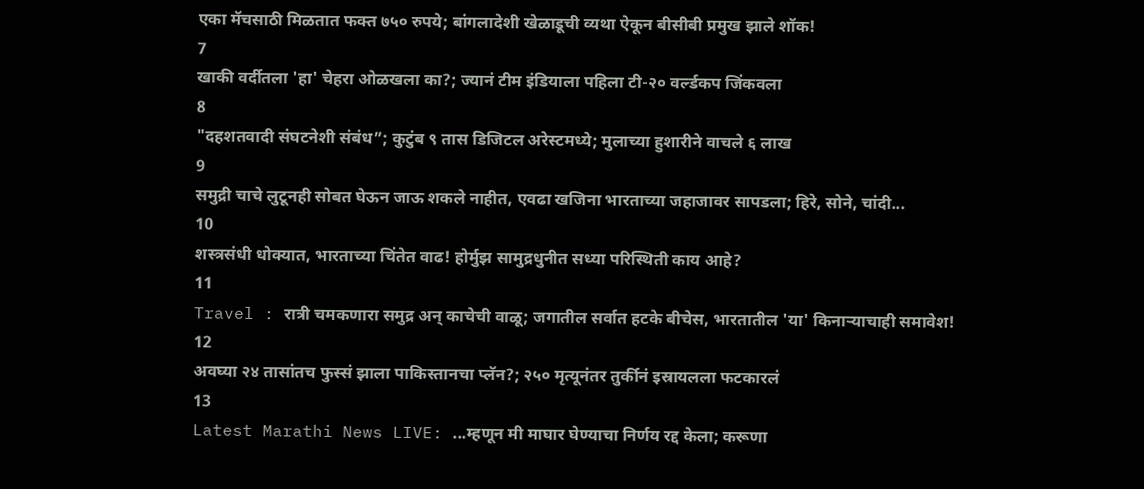एका मॅचसाठी मिळतात फक्त ७५० रुपये; बांगलादेशी खेळाडूची व्यथा ऐकून बीसीबी प्रमुख झाले शॉक!
7
खाकी वर्दीतला 'हा' चेहरा ओळखला का?; ज्यानं टीम इंडियाला पहिला टी-२० वर्ल्डकप जिंकवला
8
"दहशतवादी संघटनेशी संबंध”; कुटुंब ९ तास डिजिटल अरेस्टमध्ये; मुलाच्या हुशारीने वाचले ६ लाख
9
समुद्री चाचे लुटूनही सोबत घेऊन जाऊ शकले नाहीत, एवढा खजिना भारताच्या जहाजावर सापडला; हिरे, सोने, चांदी...
10
शस्त्रसंधी धोक्यात, भारताच्या चिंतेत वाढ! होर्मुझ सामुद्रधुनीत सध्या परिस्थिती काय आहे?
11
Travel : रात्री चमकणारा समुद्र अन् काचेची वाळू; जगातील सर्वात हटके बीचेस, भारतातील 'या' किनाऱ्याचाही समावेश!
12
अवघ्या २४ तासांतच फुस्सं झाला पाकिस्तानचा प्लॅन?; २५० मृत्यूनंतर तुर्कीनं इस्रायलला फटकारलं
13
Latest Marathi News LIVE: ...म्हणून मी माघार घेण्याचा निर्णय रद्द केला; करूणा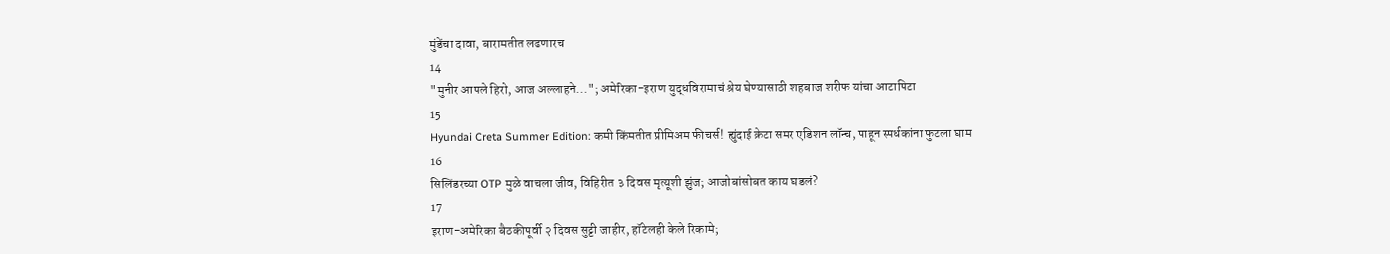मुंडेंचा दावा, बारामतीत लढणारच
14
"मुनीर आपले हिरो, आज अल्लाहने..."; अमेरिका-इराण युद्धविरामाचं श्रेय घेण्यासाठी शहबाज शरीफ यांचा आटापिटा
15
Hyundai Creta Summer Edition: कमी किंमतीत प्रीमिअम फीचर्स! ह्युंदाई क्रेटा समर एडिशन लॉन्च, पाहून स्पर्धकांना फुटला घाम
16
सिलिंडरच्या OTP मुळे वाचला जीव, विहिरीत ३ दिवस मृत्यूशी झुंज; आजोबांसोबत काय घडलं?
17
इराण-अमेरिका बैठकीपूर्वी २ दिवस सुट्टी जाहीर, हॉटेलही केले रिकामे;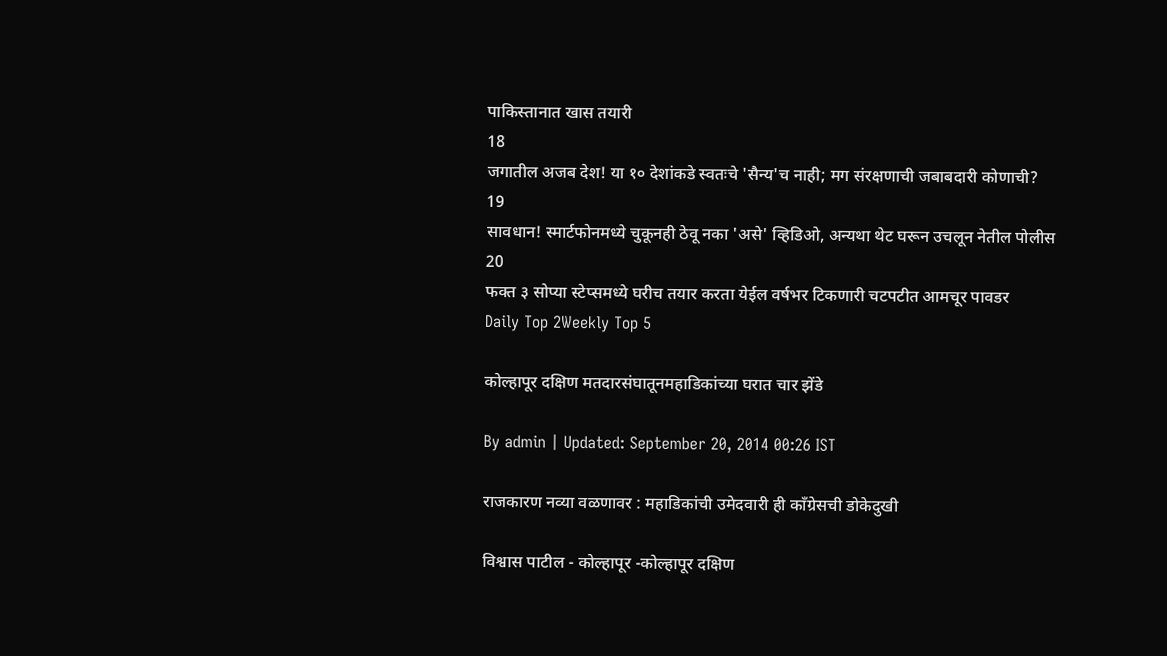पाकिस्तानात खास तयारी
18
जगातील अजब देश! या १० देशांकडे स्वतःचे 'सैन्य'च नाही; मग संरक्षणाची जबाबदारी कोणाची?
19
सावधान! स्मार्टफोनमध्ये चुकूनही ठेवू नका 'असे' व्हिडिओ, अन्यथा थेट घरून उचलून नेतील पोलीस
20
फक्त ३ सोप्या स्टेप्समध्ये घरीच तयार करता येईल वर्षभर टिकणारी चटपटीत आमचूर पावडर
Daily Top 2Weekly Top 5

कोल्हापूर दक्षिण मतदारसंघातूनमहाडिकांच्या घरात चार झेंडे

By admin | Updated: September 20, 2014 00:26 IST

राजकारण नव्या वळणावर : महाडिकांची उमेदवारी ही काँग्रेसची डोकेदुखी

विश्वास पाटील - कोल्हापूर -कोल्हापूर दक्षिण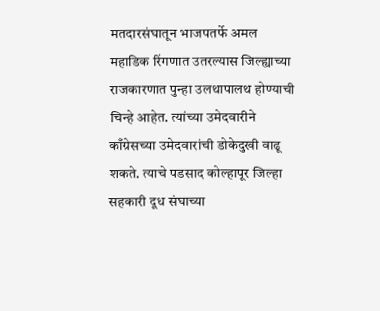मतदारसंघातून भाजपतर्फे अमल महाडिक रिंगणात उतरल्यास जिल्ह्याच्या राजकारणात पुन्हा उलथापालथ होण्याची चिन्हे आहेत. त्यांच्या उमेदवारीने काँग्रेसच्या उमेदवारांची डोकेदुखी वाढू शकते. त्याचे पडसाद कोल्हापूर जिल्हा सहकारी दूध संघाच्या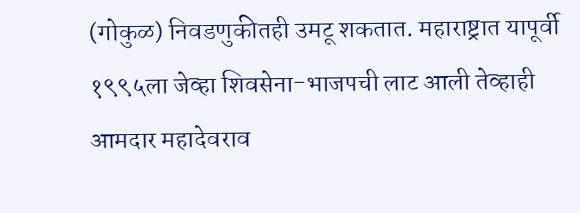(गोकुळ) निवडणुकीतही उमटू शकतात. महाराष्ट्रात यापूर्वी १९९५ला जेव्हा शिवसेना-भाजपची लाट आली तेव्हाही आमदार महादेवराव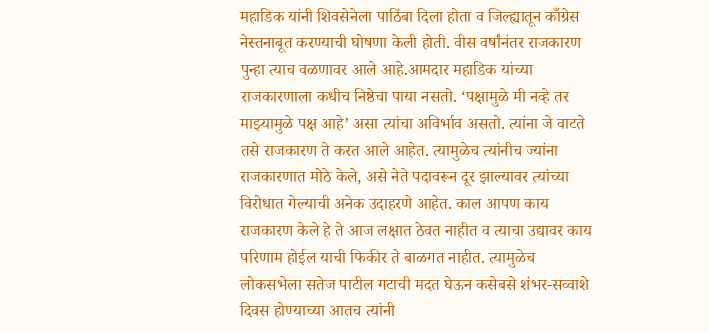महाडिक यांनी शिवसेनेला पाठिंबा दिला होता व जिल्ह्यातून काँग्रेस नेस्तनाबूत करण्याची घोषणा केली होती. वीस वर्षांनंतर राजकारण पुन्हा त्याच वळणावर आले आहे.आमदार महाडिक यांच्या राजकारणाला कधीच निष्ठेचा पाया नसतो. ‘पक्षामुळे मी नव्हे तर माझ्यामुळे पक्ष आहे’ असा त्यांचा अविर्भाव असतो. त्यांना जे वाटते तसे राजकारण ते करत आले आहेत. त्यामुळेच त्यांनीच ज्यांना राजकारणात मोठे केले, असे नेते पदावरून दूर झाल्यावर त्यांच्या विरोधात गेल्याची अनेक उदाहरणे आहेत. काल आपण काय राजकारण केले हे ते आज लक्षात ठेवत नाहीत व त्याचा उद्यावर काय परिणाम होईल याची फिकीर ते बाळगत नाहीत. त्यामुळेच लोकसभेला सतेज पाटील गटाची मदत घेऊन कसेबसे शंभर-सव्वाशे दिवस होण्याच्या आतच त्यांनी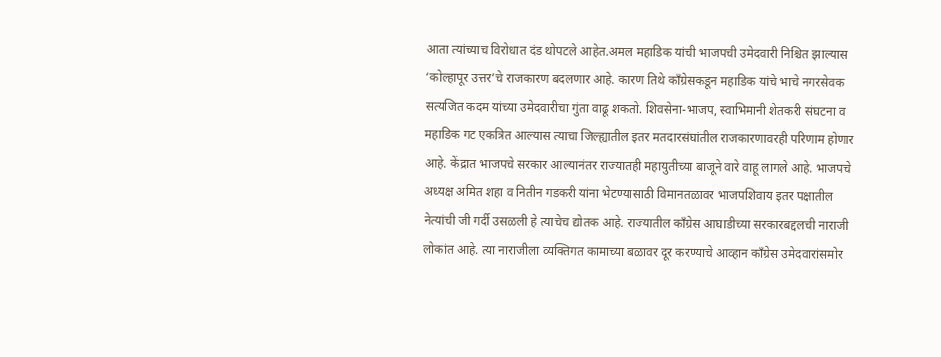आता त्यांच्याच विरोधात दंड थोपटले आहेत.अमल महाडिक यांची भाजपची उमेदवारी निश्चित झाल्यास ‘कोल्हापूर उत्तर’चे राजकारण बदलणार आहे. कारण तिथे काँग्रेसकडून महाडिक यांचे भाचे नगरसेवक सत्यजित कदम यांच्या उमेदवारीचा गुंता वाढू शकतो. शिवसेना-भाजप, स्वाभिमानी शेतकरी संघटना व महाडिक गट एकत्रित आल्यास त्याचा जिल्ह्यातील इतर मतदारसंघांतील राजकारणावरही परिणाम होणार आहे. केंद्रात भाजपचे सरकार आल्यानंतर राज्यातही महायुतीच्या बाजूने वारे वाहू लागले आहे. भाजपचे अध्यक्ष अमित शहा व नितीन गडकरी यांना भेटण्यासाठी विमानतळावर भाजपशिवाय इतर पक्षातील नेत्यांची जी गर्दी उसळली हे त्याचेच द्योतक आहे. राज्यातील काँग्रेस आघाडीच्या सरकारबद्दलची नाराजी लोकांत आहे. त्या नाराजीला व्यक्तिगत कामाच्या बळावर दूर करण्याचे आव्हान काँग्रेस उमेदवारांसमोर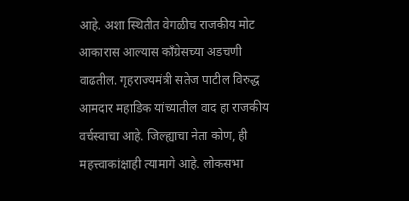आहे. अशा स्थितीत वेगळीच राजकीय मोट आकारास आल्यास काँग्रेसच्या अडचणी वाढतील. गृहराज्यमंत्री सतेज पाटील विरुद्ध आमदार महाडिक यांच्यातील वाद हा राजकीय वर्चस्वाचा आहे. जिल्ह्याचा नेता कोण, ही महत्त्वाकांक्षाही त्यामागे आहे. लोकसभा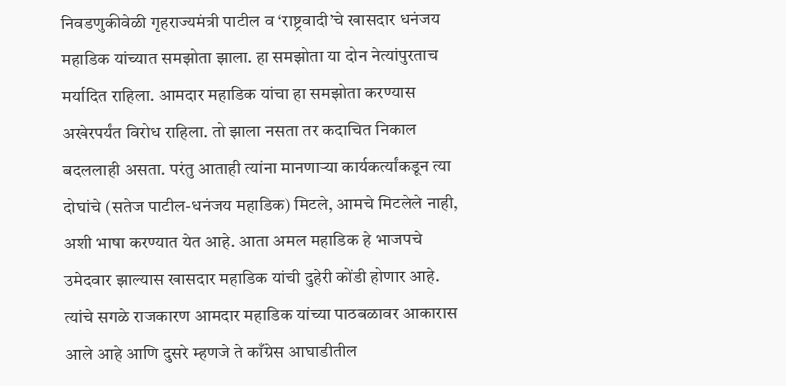निवडणुकीवेळी गृहराज्यमंत्री पाटील व ‘राष्ट्रवादी’चे खासदार धनंजय महाडिक यांच्यात समझोता झाला. हा समझोता या दोन नेत्यांपुरताच मर्यादित राहिला. आमदार महाडिक यांचा हा समझोता करण्यास अखेरपर्यंत विरोध राहिला. तो झाला नसता तर कदाचित निकाल बदललाही असता. परंतु आताही त्यांना मानणाऱ्या कार्यकर्त्यांकडून त्या दोघांचे (सतेज पाटील-धनंजय महाडिक) मिटले, आमचे मिटलेले नाही, अशी भाषा करण्यात येत आहे. आता अमल महाडिक हे भाजपचे उमेदवार झाल्यास खासदार महाडिक यांची दुहेरी कोंडी होणार आहे. त्यांचे सगळे राजकारण आमदार महाडिक यांच्या पाठबळावर आकारास आले आहे आणि दुसरे म्हणजे ते काँग्रेस आघाडीतील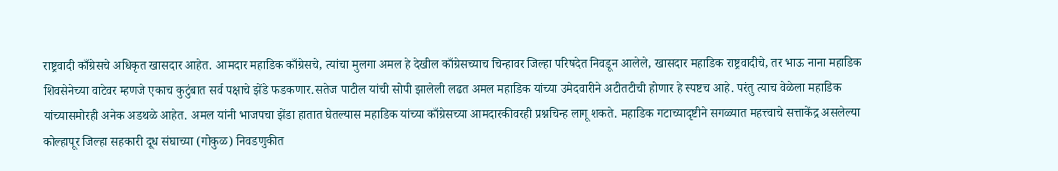राष्ट्रवादी काँग्रेसचे अधिकृत खासदार आहेत. आमदार महाडिक काँग्रेसचे, त्यांचा मुलगा अमल हे देखील काँग्रेसच्याच चिन्हावर जिल्हा परिषदेत निवडून आलेले, खासदार महाडिक राष्ट्रवादीचे, तर भाऊ नाना महाडिक शिवसेनेच्या वाटेवर म्हणजे एकाच कुटुंबात सर्व पक्षाचे झेंडे फडकणार.सतेज पाटील यांची सोपी झालेली लढत अमल महाडिक यांच्या उमेदवारीने अटीतटीची होणार हे स्पष्टच आहे. परंतु त्याच वेळेला महाडिक यांच्यासमोरही अनेक अडथळे आहेत. अमल यांनी भाजपचा झेंडा हातात घेतल्यास महाडिक यांच्या काँग्रेसच्या आमदारकीवरही प्रश्नचिन्ह लागू शकते. महाडिक गटाच्यादृष्टीने सगळ्यात महत्त्वाचे सत्ताकेंद्र असलेल्या कोल्हापूर जिल्हा सहकारी दूध संघाच्या (गोकुळ) निवडणुकीत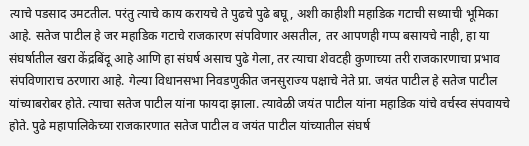त्याचे पडसाद उमटतील. परंतु त्याचे काय करायचे ते पुढचे पुढे बघू, अशी काहीशी महाडिक गटाची सध्याची भूमिका आहे. सतेज पाटील हे जर महाडिक गटाचे राजकारण संपविणार असतील, तर आपणही गप्प बसायचे नाही, हा या संघर्षातील खरा केंद्रबिंदू आहे आणि हा संघर्ष असाच पुढे गेला, तर त्याचा शेवटही कुणाच्या तरी राजकारणाचा प्रभाव संपविणाराच ठरणारा आहे. गेल्या विधानसभा निवडणुकीत जनसुराज्य पक्षाचे नेते प्रा. जयंत पाटील हे सतेज पाटील यांच्याबरोबर होते. त्याचा सतेज पाटील यांना फायदा झाला. त्यावेळी जयंत पाटील यांना महाडिक यांचे वर्चस्व संपवायचे होते. पुढे महापालिकेच्या राजकारणात सतेज पाटील व जयंत पाटील यांच्यातील संघर्ष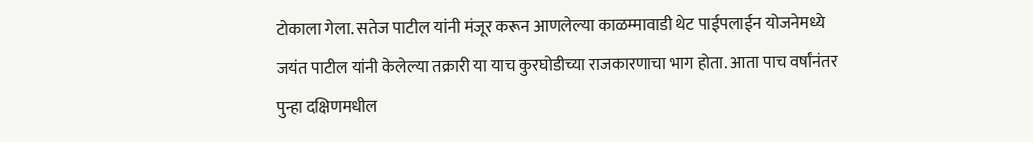टोकाला गेला. सतेज पाटील यांनी मंजूर करून आणलेल्या काळम्मावाडी थेट पाईपलाईन योजनेमध्ये जयंत पाटील यांनी केलेल्या तक्रारी या याच कुरघोडीच्या राजकारणाचा भाग होता. आता पाच वर्षांनंतर पुन्हा दक्षिणमधील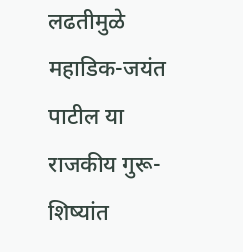लढतीमुळे महाडिक-जयंत पाटील या राजकीय गुरू-शिष्यांत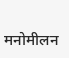मनोमीलन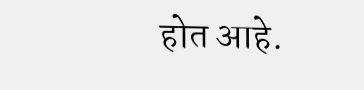होत आहे.